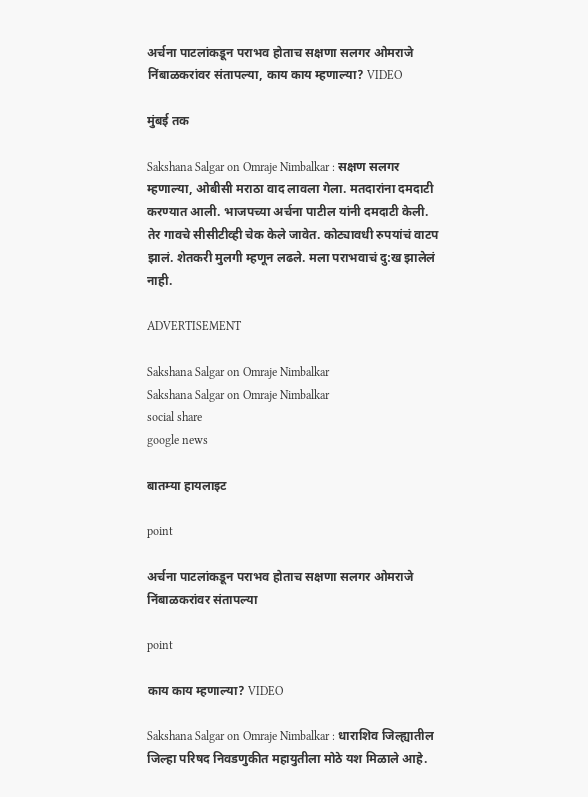अर्चना पाटलांकडून पराभव होताच सक्षणा सलगर ओमराजे निंबाळकरांवर संतापल्या, काय काय म्हणाल्या? VIDEO

मुंबई तक

Sakshana Salgar on Omraje Nimbalkar : सक्षण सलगर म्हणाल्या, ओबीसी मराठा वाद लावला गेला. मतदारांना दमदाटी करण्यात आली. भाजपच्या अर्चना पाटील यांनी दमदाटी केली. तेर गावचे सीसीटीव्ही चेक केले जावेत. कोट्यावधी रुपयांचं वाटप झालं. शेतकरी मुलगी म्हणून लढले. मला पराभवाचं दु:ख झालेलं नाही.

ADVERTISEMENT

Sakshana Salgar on Omraje Nimbalkar
Sakshana Salgar on Omraje Nimbalkar
social share
google news

बातम्या हायलाइट

point

अर्चना पाटलांकडून पराभव होताच सक्षणा सलगर ओमराजे निंबाळकरांवर संतापल्या

point

काय काय म्हणाल्या? VIDEO

Sakshana Salgar on Omraje Nimbalkar : धाराशिव जिल्ह्यातील जिल्हा परिषद निवडणुकीत महायुतीला मोठे यश मिळाले आहे.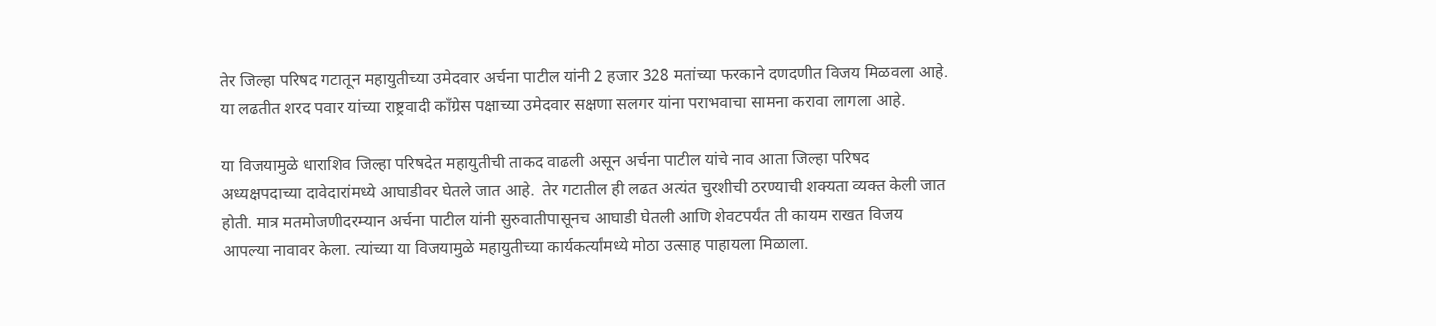तेर जिल्हा परिषद गटातून महायुतीच्या उमेदवार अर्चना पाटील यांनी 2 हजार 328 मतांच्या फरकाने दणदणीत विजय मिळवला आहे. या लढतीत शरद पवार यांच्या राष्ट्रवादी काँग्रेस पक्षाच्या उमेदवार सक्षणा सलगर यांना पराभवाचा सामना करावा लागला आहे.

या विजयामुळे धाराशिव जिल्हा परिषदेत महायुतीची ताकद वाढली असून अर्चना पाटील यांचे नाव आता जिल्हा परिषद अध्यक्षपदाच्या दावेदारांमध्ये आघाडीवर घेतले जात आहे.  तेर गटातील ही लढत अत्यंत चुरशीची ठरण्याची शक्यता व्यक्त केली जात होती. मात्र मतमोजणीदरम्यान अर्चना पाटील यांनी सुरुवातीपासूनच आघाडी घेतली आणि शेवटपर्यंत ती कायम राखत विजय आपल्या नावावर केला. त्यांच्या या विजयामुळे महायुतीच्या कार्यकर्त्यांमध्ये मोठा उत्साह पाहायला मिळाला.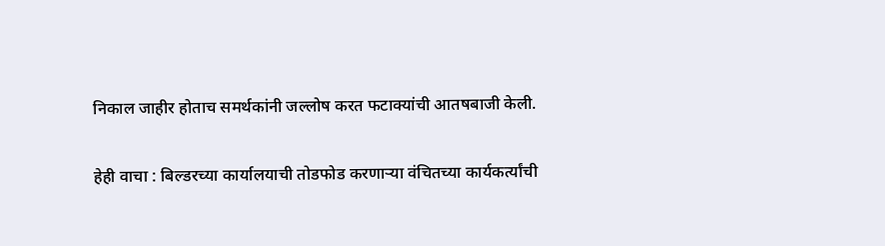निकाल जाहीर होताच समर्थकांनी जल्लोष करत फटाक्यांची आतषबाजी केली.

हेही वाचा : बिल्डरच्या कार्यालयाची तोडफोड करणाऱ्या वंचितच्या कार्यकर्त्यांची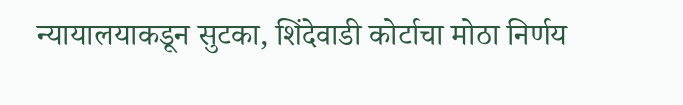न्यायालयाकडून सुटका, शिंदेवाडी कोर्टाचा मोठा निर्णय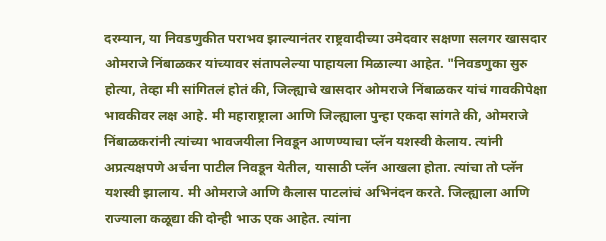दरम्यान, या निवडणुकीत पराभव झाल्यानंतर राष्ट्रवादीच्या उमेदवार सक्षणा सलगर खासदार ओमराजे निंबाळकर यांच्यावर संतापलेल्या पाहायला मिळाल्या आहेत. "निवडणुका सुरु होत्या, तेव्हा मी सांगितलं होतं की, जिल्ह्याचे खासदार ओमराजे निंबाळकर यांचं गावकीपेक्षा भावकीवर लक्ष आहे. मी महाराष्ट्राला आणि जिल्ह्याला पुन्हा एकदा सांगते की, ओमराजे निंबाळकरांनी त्यांच्या भावजयीला निवडून आणण्याचा प्लॅन यशस्वी केलाय. त्यांनी अप्रत्यक्षपणे अर्चना पाटील निवडून येतील, यासाठी प्लॅन आखला होता. त्यांचा तो प्लॅन यशस्वी झालाय. मी ओमराजे आणि कैलास पाटलांचं अभिनंदन करते. जिल्ह्याला आणि राज्याला कळूद्या की दोन्ही भाऊ एक आहेत. त्यांना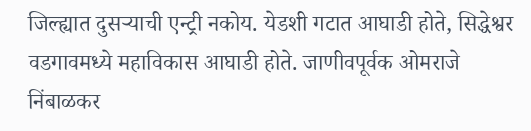जिल्ह्यात दुसऱ्याची एन्ट्री नकोय. येडशी गटात आघाडी होते, सिद्धेश्वर वडगावमध्ये महाविकास आघाडी होते. जाणीवपूर्वक ओमराजे निंबाळकर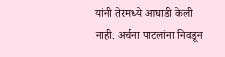यांनी तेरमध्ये आघाडी केली नाही. अर्चना पाटलांना निवडून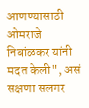आणण्यासाठी ओमराजे निबांळकर यांनी मदत केली", असं सक्षणा सलगर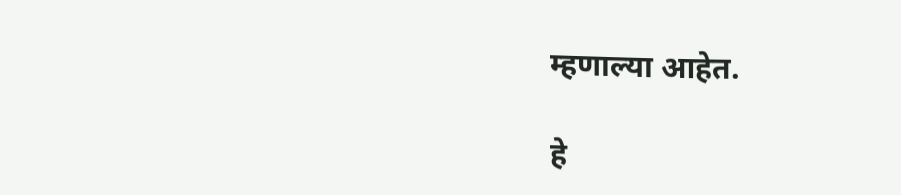म्हणाल्या आहेत.

हे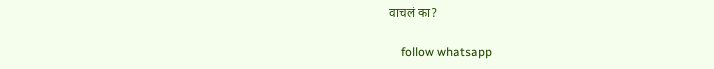वाचलं का?

    follow whatsapp